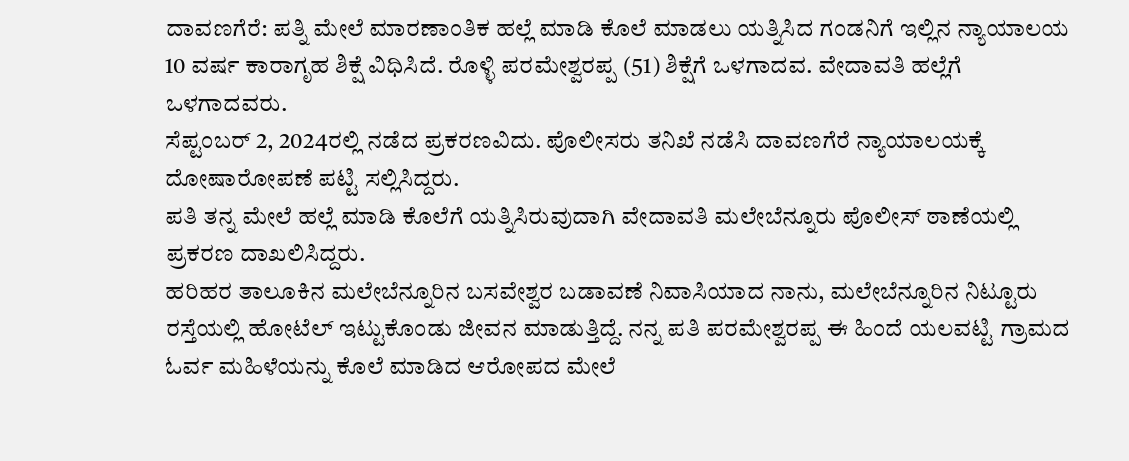ದಾವಣಗೆರೆ: ಪತ್ನಿ ಮೇಲೆ ಮಾರಣಾಂತಿಕ ಹಲ್ಲೆ ಮಾಡಿ ಕೊಲೆ ಮಾಡಲು ಯತ್ನಿಸಿದ ಗಂಡನಿಗೆ ಇಲ್ಲಿನ ನ್ಯಾಯಾಲಯ 10 ವರ್ಷ ಕಾರಾಗೃಹ ಶಿಕ್ಷೆ ವಿಧಿಸಿದೆ. ರೊಳ್ಳಿ ಪರಮೇಶ್ವರಪ್ಪ (51) ಶಿಕ್ಷೆಗೆ ಒಳಗಾದವ. ವೇದಾವತಿ ಹಲ್ಲೆಗೆ ಒಳಗಾದವರು.
ಸೆಪ್ಟಂಬರ್ 2, 2024ರಲ್ಲಿ ನಡೆದ ಪ್ರಕರಣವಿದು. ಪೊಲೀಸರು ತನಿಖೆ ನಡೆಸಿ ದಾವಣಗೆರೆ ನ್ಯಾಯಾಲಯಕ್ಕೆ ದೋಷಾರೋಪಣೆ ಪಟ್ಟಿ ಸಲ್ಲಿಸಿದ್ದರು.
ಪತಿ ತನ್ನ ಮೇಲೆ ಹಲ್ಲೆ ಮಾಡಿ ಕೊಲೆಗೆ ಯತ್ನಿಸಿರುವುದಾಗಿ ವೇದಾವತಿ ಮಲೇಬೆನ್ನೂರು ಪೊಲೀಸ್ ಠಾಣೆಯಲ್ಲಿ ಪ್ರಕರಣ ದಾಖಲಿಸಿದ್ದರು.
ಹರಿಹರ ತಾಲೂಕಿನ ಮಲೇಬೆನ್ನೂರಿನ ಬಸವೇಶ್ವರ ಬಡಾವಣೆ ನಿವಾಸಿಯಾದ ನಾನು, ಮಲೇಬೆನ್ನೂರಿನ ನಿಟ್ಟೂರು ರಸ್ತೆಯಲ್ಲಿ ಹೋಟೆಲ್ ಇಟ್ಟುಕೊಂಡು ಜೀವನ ಮಾಡುತ್ತಿದ್ದೆ. ನನ್ನ ಪತಿ ಪರಮೇಶ್ವರಪ್ಪ ಈ ಹಿಂದೆ ಯಲವಟ್ಟಿ ಗ್ರಾಮದ ಓರ್ವ ಮಹಿಳೆಯನ್ನು ಕೊಲೆ ಮಾಡಿದ ಆರೋಪದ ಮೇಲೆ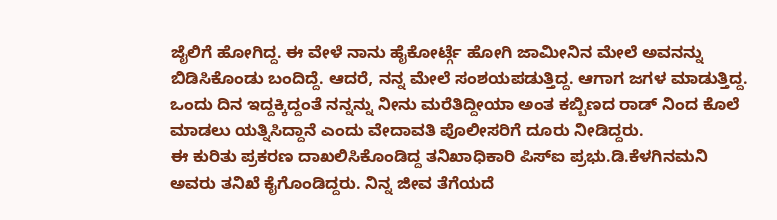ಜೈಲಿಗೆ ಹೋಗಿದ್ದ. ಈ ವೇಳೆ ನಾನು ಹೈಕೋರ್ಟ್ಗೆ ಹೋಗಿ ಜಾಮೀನಿನ ಮೇಲೆ ಅವನನ್ನು ಬಿಡಿಸಿಕೊಂಡು ಬಂದಿದ್ದೆ. ಆದರೆ, ನನ್ನ ಮೇಲೆ ಸಂಶಯಪಡುತ್ತಿದ್ದ. ಆಗಾಗ ಜಗಳ ಮಾಡುತ್ತಿದ್ದ. ಒಂದು ದಿನ ಇದ್ದಕ್ಕಿದ್ದಂತೆ ನನ್ನನ್ನು ನೀನು ಮರೆತಿದ್ದೀಯಾ ಅಂತ ಕಬ್ಬಿಣದ ರಾಡ್ ನಿಂದ ಕೊಲೆ ಮಾಡಲು ಯತ್ನಿಸಿದ್ದಾನೆ ಎಂದು ವೇದಾವತಿ ಪೊಲೀಸರಿಗೆ ದೂರು ನೀಡಿದ್ದರು.
ಈ ಕುರಿತು ಪ್ರಕರಣ ದಾಖಲಿಸಿಕೊಂಡಿದ್ದ ತನಿಖಾಧಿಕಾರಿ ಪಿಸ್ಐ ಪ್ರಭು.ಡಿ.ಕೆಳಗಿನಮನಿ ಅವರು ತನಿಖೆ ಕೈಗೊಂಡಿದ್ದರು. ನಿನ್ನ ಜೀವ ತೆಗೆಯದೆ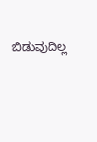ಬಿಡುವುದಿಲ್ಲ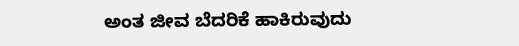ಅಂತ ಜೀವ ಬೆದರಿಕೆ ಹಾಕಿರುವುದು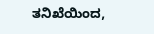ತನಿಖೆಯಿಂದ,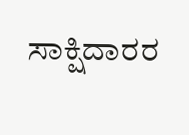ಸಾಕ್ಷಿದಾರರ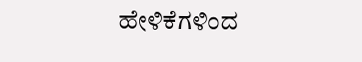ಹೇಳಿಕೆಗಳಿಂದ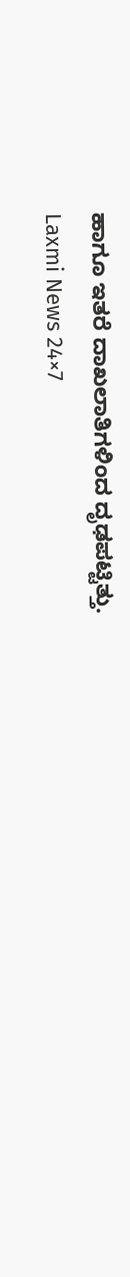ಹಾಗೂ ಇತರೆ ದಾಖಲಾತಿಗಳಿಂದ ದೃಢಪಟ್ಟಿತ್ತು.
Laxmi News 24×7